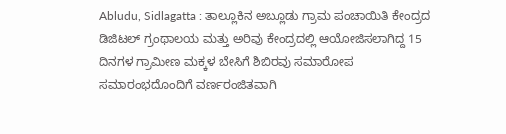Abludu, Sidlagatta : ತಾಲ್ಲೂಕಿನ ಅಬ್ಲೂಡು ಗ್ರಾಮ ಪಂಚಾಯಿತಿ ಕೇಂದ್ರದ ಡಿಜಿಟಲ್ ಗ್ರಂಥಾಲಯ ಮತ್ತು ಅರಿವು ಕೇಂದ್ರದಲ್ಲಿ ಆಯೋಜಿಸಲಾಗಿದ್ದ 15 ದಿನಗಳ ಗ್ರಾಮೀಣ ಮಕ್ಕಳ ಬೇಸಿಗೆ ಶಿಬಿರವು ಸಮಾರೋಪ ಸಮಾರಂಭದೊಂದಿಗೆ ವರ್ಣರಂಜಿತವಾಗಿ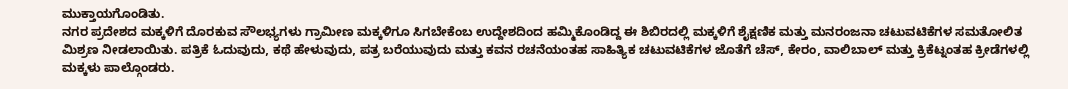ಮುಕ್ತಾಯಗೊಂಡಿತು.
ನಗರ ಪ್ರದೇಶದ ಮಕ್ಕಳಿಗೆ ದೊರಕುವ ಸೌಲಭ್ಯಗಳು ಗ್ರಾಮೀಣ ಮಕ್ಕಳಿಗೂ ಸಿಗಬೇಕೆಂಬ ಉದ್ದೇಶದಿಂದ ಹಮ್ಮಿಕೊಂಡಿದ್ದ ಈ ಶಿಬಿರದಲ್ಲಿ ಮಕ್ಕಳಿಗೆ ಶೈಕ್ಷಣಿಕ ಮತ್ತು ಮನರಂಜನಾ ಚಟುವಟಿಕೆಗಳ ಸಮತೋಲಿತ ಮಿಶ್ರಣ ನೀಡಲಾಯಿತು. ಪತ್ರಿಕೆ ಓದುವುದು, ಕಥೆ ಹೇಳುವುದು, ಪತ್ರ ಬರೆಯುವುದು ಮತ್ತು ಕವನ ರಚನೆಯಂತಹ ಸಾಹಿತ್ಯಿಕ ಚಟುವಟಿಕೆಗಳ ಜೊತೆಗೆ ಚೆಸ್, ಕೇರಂ, ವಾಲಿಬಾಲ್ ಮತ್ತು ಕ್ರಿಕೆಟ್ನಂತಹ ಕ್ರೀಡೆಗಳಲ್ಲಿ ಮಕ್ಕಳು ಪಾಲ್ಗೊಂಡರು.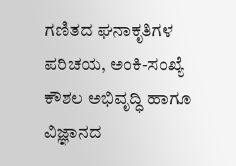ಗಣಿತದ ಘನಾಕೃತಿಗಳ ಪರಿಚಯ, ಅಂಕಿ-ಸಂಖ್ಯೆ ಕೌಶಲ ಅಭಿವೃದ್ಧಿ ಹಾಗೂ ವಿಜ್ಞಾನದ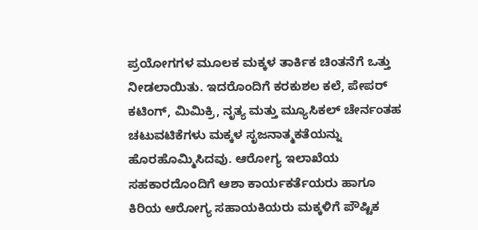ಪ್ರಯೋಗಗಳ ಮೂಲಕ ಮಕ್ಕಳ ತಾರ್ಕಿಕ ಚಿಂತನೆಗೆ ಒತ್ತು ನೀಡಲಾಯಿತು. ಇದರೊಂದಿಗೆ ಕರಕುಶಲ ಕಲೆ, ಪೇಪರ್ ಕಟಿಂಗ್, ಮಿಮಿಕ್ರಿ, ನೃತ್ಯ ಮತ್ತು ಮ್ಯೂಸಿಕಲ್ ಚೇರ್ನಂತಹ ಚಟುವಟಿಕೆಗಳು ಮಕ್ಕಳ ಸೃಜನಾತ್ಮಕತೆಯನ್ನು ಹೊರಹೊಮ್ಮಿಸಿದವು. ಆರೋಗ್ಯ ಇಲಾಖೆಯ ಸಹಕಾರದೊಂದಿಗೆ ಆಶಾ ಕಾರ್ಯಕರ್ತೆಯರು ಹಾಗೂ ಕಿರಿಯ ಆರೋಗ್ಯ ಸಹಾಯಕಿಯರು ಮಕ್ಕಳಿಗೆ ಪೌಷ್ಟಿಕ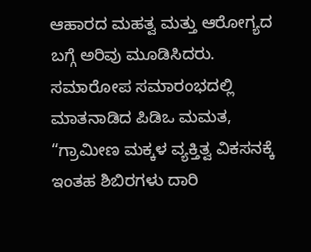ಆಹಾರದ ಮಹತ್ವ ಮತ್ತು ಆರೋಗ್ಯದ ಬಗ್ಗೆ ಅರಿವು ಮೂಡಿಸಿದರು.
ಸಮಾರೋಪ ಸಮಾರಂಭದಲ್ಲಿ ಮಾತನಾಡಿದ ಪಿಡಿಒ ಮಮತ, “ಗ್ರಾಮೀಣ ಮಕ್ಕಳ ವ್ಯಕ್ತಿತ್ವ ವಿಕಸನಕ್ಕೆ ಇಂತಹ ಶಿಬಿರಗಳು ದಾರಿ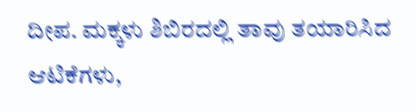ದೀಪ. ಮಕ್ಕಳು ಶಿಬಿರದಲ್ಲಿ ತಾವು ತಯಾರಿಸಿದ ಆಟಿಕೆಗಳು,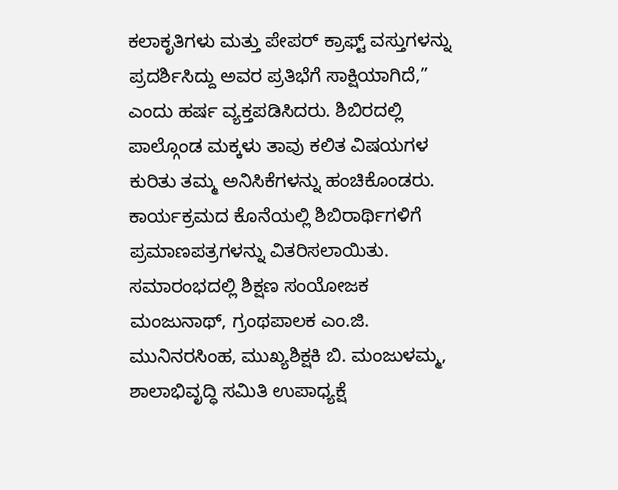ಕಲಾಕೃತಿಗಳು ಮತ್ತು ಪೇಪರ್ ಕ್ರಾಫ್ಟ್ ವಸ್ತುಗಳನ್ನು ಪ್ರದರ್ಶಿಸಿದ್ದು ಅವರ ಪ್ರತಿಭೆಗೆ ಸಾಕ್ಷಿಯಾಗಿದೆ,” ಎಂದು ಹರ್ಷ ವ್ಯಕ್ತಪಡಿಸಿದರು. ಶಿಬಿರದಲ್ಲಿ ಪಾಲ್ಗೊಂಡ ಮಕ್ಕಳು ತಾವು ಕಲಿತ ವಿಷಯಗಳ ಕುರಿತು ತಮ್ಮ ಅನಿಸಿಕೆಗಳನ್ನು ಹಂಚಿಕೊಂಡರು.
ಕಾರ್ಯಕ್ರಮದ ಕೊನೆಯಲ್ಲಿ ಶಿಬಿರಾರ್ಥಿಗಳಿಗೆ ಪ್ರಮಾಣಪತ್ರಗಳನ್ನು ವಿತರಿಸಲಾಯಿತು. ಸಮಾರಂಭದಲ್ಲಿ ಶಿಕ್ಷಣ ಸಂಯೋಜಕ ಮಂಜುನಾಥ್, ಗ್ರಂಥಪಾಲಕ ಎಂ.ಜಿ. ಮುನಿನರಸಿಂಹ, ಮುಖ್ಯಶಿಕ್ಷಕಿ ಬಿ. ಮಂಜುಳಮ್ಮ, ಶಾಲಾಭಿವೃದ್ಧಿ ಸಮಿತಿ ಉಪಾಧ್ಯಕ್ಷೆ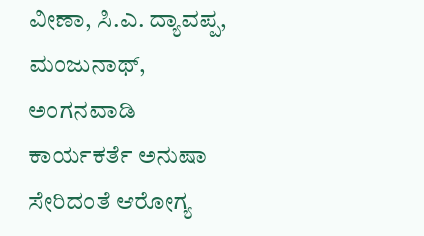ವೀಣಾ, ಸಿ.ಎ. ದ್ಯಾವಪ್ಪ, ಮಂಜುನಾಥ್, ಅಂಗನವಾಡಿ ಕಾರ್ಯಕರ್ತೆ ಅನುಷಾ ಸೇರಿದಂತೆ ಆರೋಗ್ಯ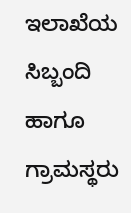ಇಲಾಖೆಯ ಸಿಬ್ಬಂದಿ ಹಾಗೂ ಗ್ರಾಮಸ್ಥರು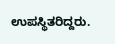ಉಪಸ್ಥಿತರಿದ್ದರು.